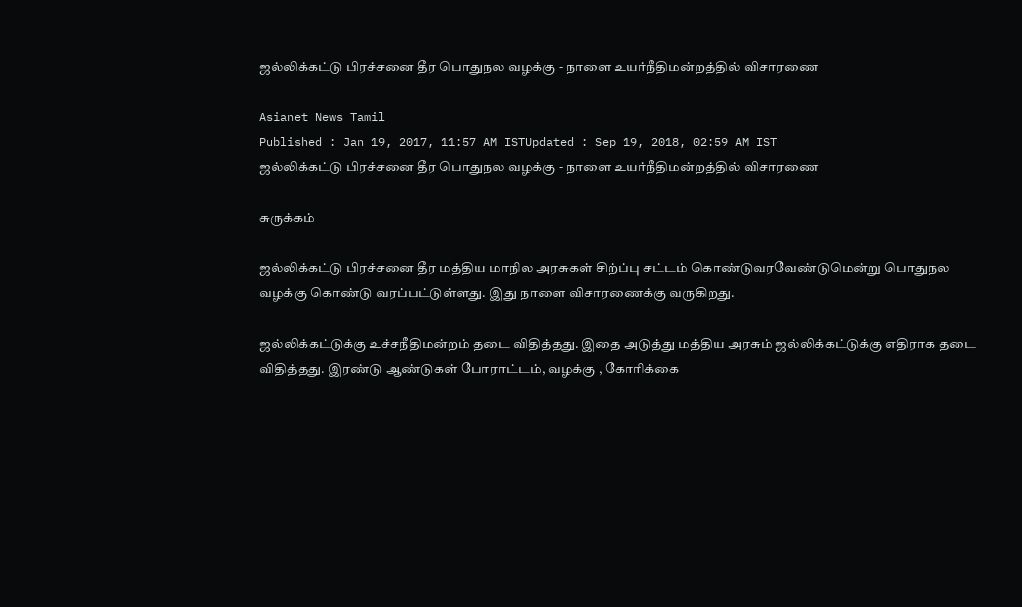ஜல்லிக்கட்டு பிரச்சனை தீர பொதுநல வழக்கு - நாளை உயர்நீதிமன்றத்தில் விசாரணை

Asianet News Tamil
Published : Jan 19, 2017, 11:57 AM ISTUpdated : Sep 19, 2018, 02:59 AM IST
ஜல்லிக்கட்டு பிரச்சனை தீர பொதுநல வழக்கு - நாளை உயர்நீதிமன்றத்தில் விசாரணை

சுருக்கம்

ஜல்லிக்கட்டு பிரச்சனை தீர மத்திய மாநில அரசுகள் சிற்ப்பு சட்டம் கொண்டுவரவேண்டுமென்று பொதுநல வழக்கு கொண்டு வரப்பட்டுள்ளது. இது நாளை விசாரணைக்கு வருகிறது.

ஜல்லிக்கட்டுக்கு உச்சநீதிமன்றம் தடை விதித்தது. இதை அடுத்து மத்திய அரசும் ஜல்லிக்கட்டுக்கு எதிராக தடை விதித்தது. இரண்டு ஆண்டுகள் போராட்டம், வழக்கு , கோரிக்கை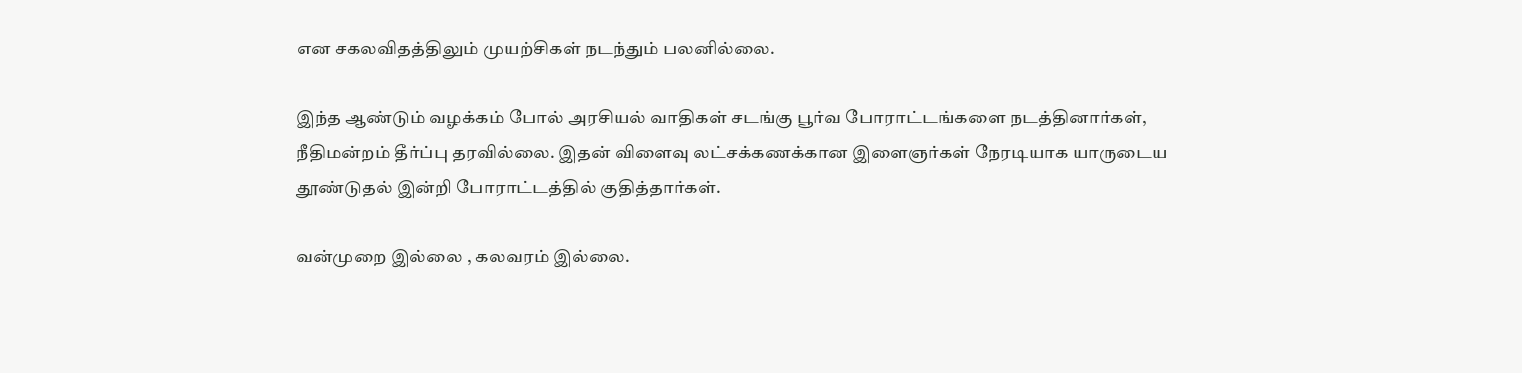என சகலவிதத்திலும் முயற்சிகள் நடந்தும் பலனில்லை.

இந்த ஆண்டும் வழக்கம் போல் அரசியல் வாதிகள் சடங்கு பூர்வ போராட்டங்களை நடத்தினார்கள், நீதிமன்றம் தீர்ப்பு தரவில்லை. இதன் விளைவு லட்சக்கணக்கான இளைஞர்கள் நேரடியாக யாருடைய தூண்டுதல் இன்றி போராட்டத்தில் குதித்தார்கள்.

வன்முறை இல்லை , கலவரம் இல்லை.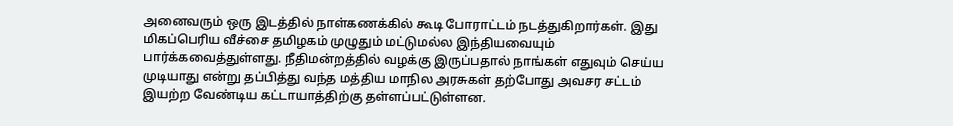அனைவரும் ஒரு இடத்தில் நாள்கணக்கில் கூடி போராட்டம் நடத்துகிறார்கள். இது மிகப்பெரிய வீச்சை தமிழகம் முழுதும் மட்டுமல்ல இந்தியவையும் பார்க்கவைத்துள்ளது. நீதிமன்றத்தில் வழக்கு இருப்பதால் நாங்கள் எதுவும் செய்ய முடியாது என்று தப்பித்து வந்த மத்திய மாநில அரசுகள் தற்போது அவசர சட்டம் இயற்ற வேண்டிய கட்டாயாத்திற்கு தள்ளப்பட்டுள்ளன.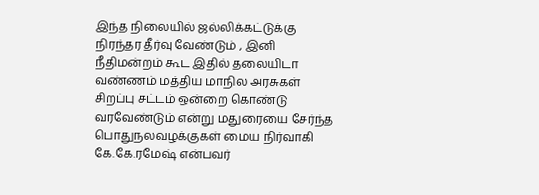இந்த நிலையில் ஜல்லிக்கட்டுக்கு நிரந்தர தீர்வு வேண்டும் , இனி நீதிமன்றம் கூட இதில் தலையிடா வண்ணம் மத்திய மாநில அரசுகள் சிறப்பு சட்டம் ஒன்றை கொண்டு வரவேண்டும் என்று மதுரையை சேர்ந்த பொதுநலவழக்குகள் மைய நிர்வாகி கே.கே.ரமேஷ் என்பவர்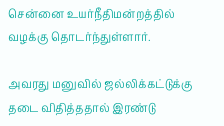சென்னை உயர்நீதிமன்றத்தில் வழக்கு தொடர்ந்துள்ளார்.

அவரது மனுவில் ஜல்லிக்கட்டுக்கு தடை விதித்ததால் இரண்டு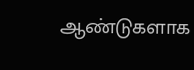ஆண்டுகளாக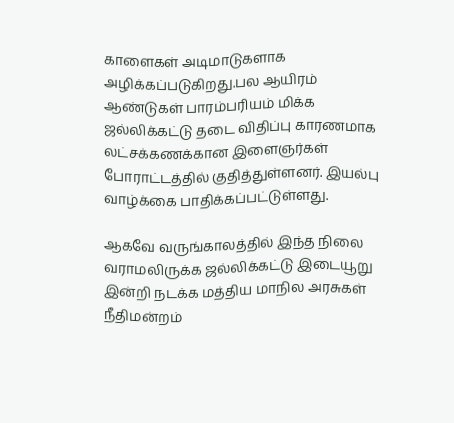காளைகள் அடிமாடுகளாக அழிக்கப்படுகிறது.பல ஆயிரம் ஆண்டுகள் பாரம்பரியம் மிக்க ஜல்லிக்கட்டு தடை விதிப்பு காரணமாக லட்சக்கணக்கான இளைஞர்கள் போராட்டத்தில் குதித்துள்ளனர். இயல்பு வாழ்க்கை பாதிக்கப்பட்டுள்ளது.

ஆகவே வருங்காலத்தில் இந்த நிலை வராமலிருக்க ஜல்லிக்கட்டு இடையூறு இன்றி நடக்க மத்திய மாநில அரசுகள் நீதிமன்றம்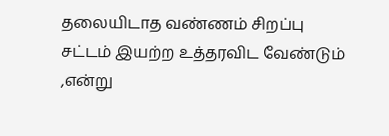தலையிடாத வண்ணம் சிறப்பு சட்டம் இயற்ற உத்தரவிட வேண்டும் ,என்று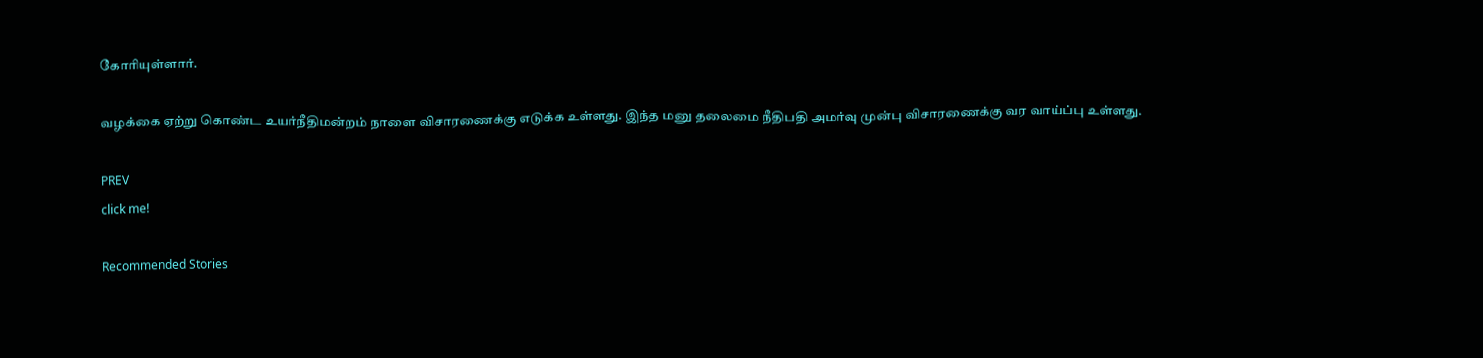கோரியுள்ளார்.

வழக்கை ஏற்று கொண்ட உயர்நீதிமன்றம் நாளை விசாரணைக்கு எடுக்க உள்ளது. இந்த மனு தலைமை நீதிபதி அமர்வு முன்பு விசாரணைக்கு வர வாய்ப்பு உள்ளது.

PREV
click me!

Recommended Stories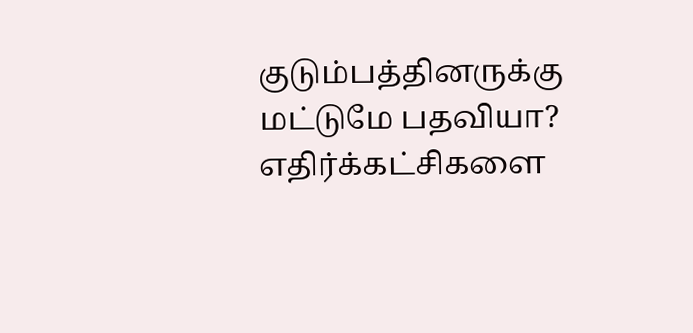குடும்பத்தினருக்கு மட்டுமே பதவியா? எதிர்க்கட்சிகளை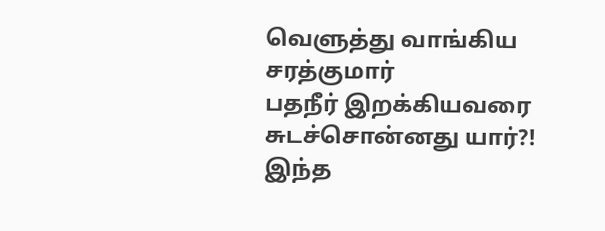வெளுத்து வாங்கிய சரத்குமார்
பதநீர் இறக்கியவரை சுடச்சொன்னது யார்?! இந்த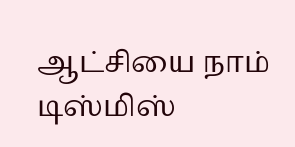ஆட்சியை நாம் டிஸ்மிஸ்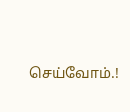செய்வோம்.!